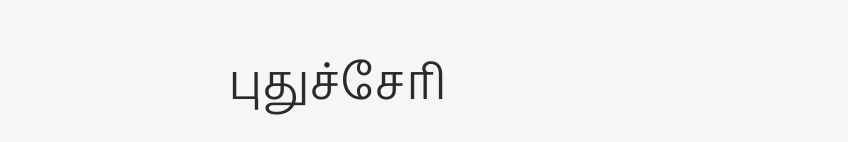புதுச்சேரி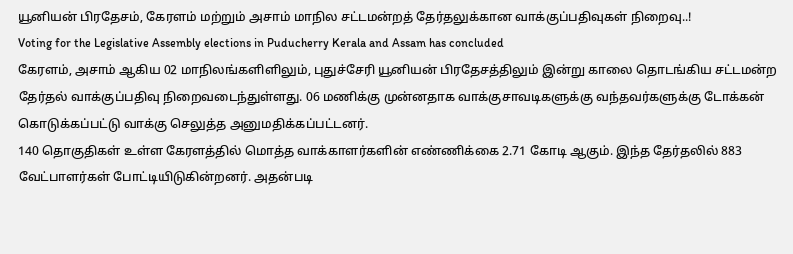யூனியன் பிரதேசம், கேரளம் மற்றும் அசாம் மாநில சட்டமன்றத் தேர்தலுக்கான வாக்குப்பதிவுகள் நிறைவு..!
Voting for the Legislative Assembly elections in Puducherry Kerala and Assam has concluded
கேரளம், அசாம் ஆகிய 02 மாநிலங்களிளிலும், புதுச்சேரி யூனியன் பிரதேசத்திலும் இன்று காலை தொடங்கிய சட்டமன்ற தேர்தல் வாக்குப்பதிவு நிறைவடைந்துள்ளது. 06 மணிக்கு முன்னதாக வாக்குசாவடிகளுக்கு வந்தவர்களுக்கு டோக்கன் கொடுக்கப்பட்டு வாக்கு செலுத்த அனுமதிக்கப்பட்டனர்.
140 தொகுதிகள் உள்ள கேரளத்தில் மொத்த வாக்காளர்களின் எண்ணிக்கை 2.71 கோடி ஆகும். இந்த தேர்தலில் 883 வேட்பாளர்கள் போட்டியிடுகின்றனர். அதன்படி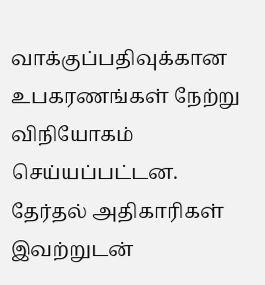வாக்குப்பதிவுக்கான உபகரணங்கள் நேற்று விநியோகம் செய்யப்பட்டன. தேர்தல் அதிகாரிகள் இவற்றுடன்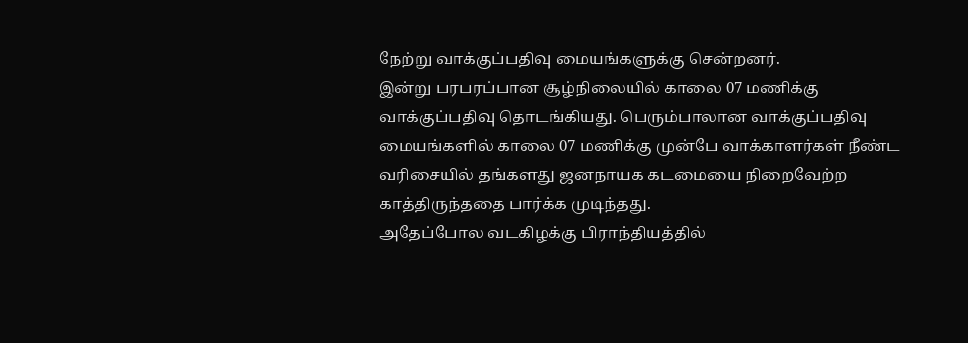நேற்று வாக்குப்பதிவு மையங்களுக்கு சென்றனர்.
இன்று பரபரப்பான சூழ்நிலையில் காலை 07 மணிக்கு வாக்குப்பதிவு தொடங்கியது. பெரும்பாலான வாக்குப்பதிவு மையங்களில் காலை 07 மணிக்கு முன்பே வாக்காளர்கள் நீண்ட வரிசையில் தங்களது ஜனநாயக கடமையை நிறைவேற்ற காத்திருந்ததை பார்க்க முடிந்தது.
அதேப்போல வடகிழக்கு பிராந்தியத்தில்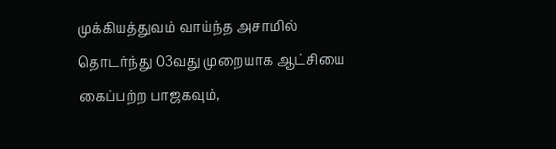முக்கியத்துவம் வாய்ந்த அசாமில் தொடர்ந்து 03வது முறையாக ஆட்சியை கைப்பற்ற பாஜகவும்,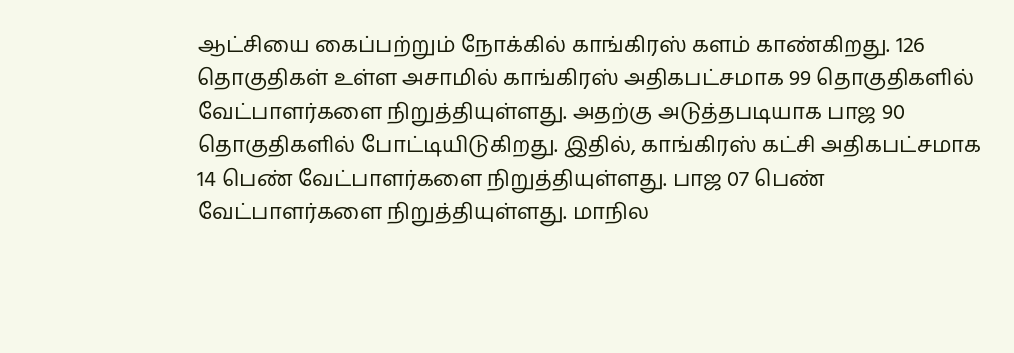ஆட்சியை கைப்பற்றும் நோக்கில் காங்கிரஸ் களம் காண்கிறது. 126 தொகுதிகள் உள்ள அசாமில் காங்கிரஸ் அதிகபட்சமாக 99 தொகுதிகளில் வேட்பாளர்களை நிறுத்தியுள்ளது. அதற்கு அடுத்தபடியாக பாஜ 90 தொகுதிகளில் போட்டியிடுகிறது. இதில், காங்கிரஸ் கட்சி அதிகபட்சமாக 14 பெண் வேட்பாளர்களை நிறுத்தியுள்ளது. பாஜ 07 பெண் வேட்பாளர்களை நிறுத்தியுள்ளது. மாநில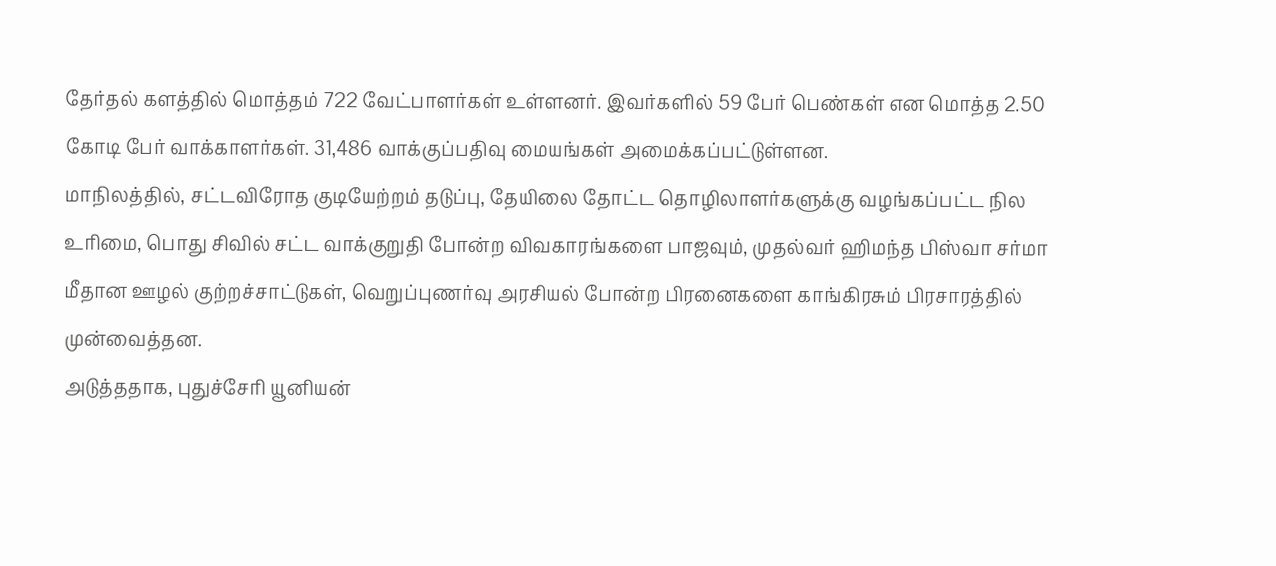தேர்தல் களத்தில் மொத்தம் 722 வேட்பாளர்கள் உள்ளனர். இவர்களில் 59 பேர் பெண்கள் என மொத்த 2.50 கோடி பேர் வாக்காளர்கள். 31,486 வாக்குப்பதிவு மையங்கள் அமைக்கப்பட்டுள்ளன.
மாநிலத்தில், சட்டவிரோத குடியேற்றம் தடுப்பு, தேயிலை தோட்ட தொழிலாளர்களுக்கு வழங்கப்பட்ட நில உரிமை, பொது சிவில் சட்ட வாக்குறுதி போன்ற விவகாரங்களை பாஜவும், முதல்வர் ஹிமந்த பிஸ்வா சர்மா மீதான ஊழல் குற்றச்சாட்டுகள், வெறுப்புணர்வு அரசியல் போன்ற பிரனைகளை காங்கிரசும் பிரசாரத்தில் முன்வைத்தன.
அடுத்ததாக, புதுச்சேரி யூனியன்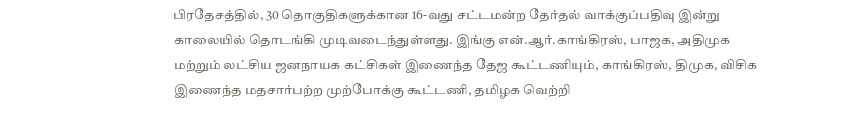பிரதேசத்தில், 30 தொகுதிகளுக்கான 16-வது சட்டமன்ற தேர்தல் வாக்குப்பதிவு இன்று காலையில் தொடங்கி முடிவடைந்துள்ளது. இங்கு என்.ஆர்.காங்கிரஸ், பாஜக, அதிமுக மற்றும் லட்சிய ஜனநாயக கட்சிகள் இணைந்த தேஜ கூட்டணியும், காங்கிரஸ், திமுக, விசிக இணைந்த மதசார்பற்ற முற்போக்கு கூட்டணி, தமிழக வெற்றி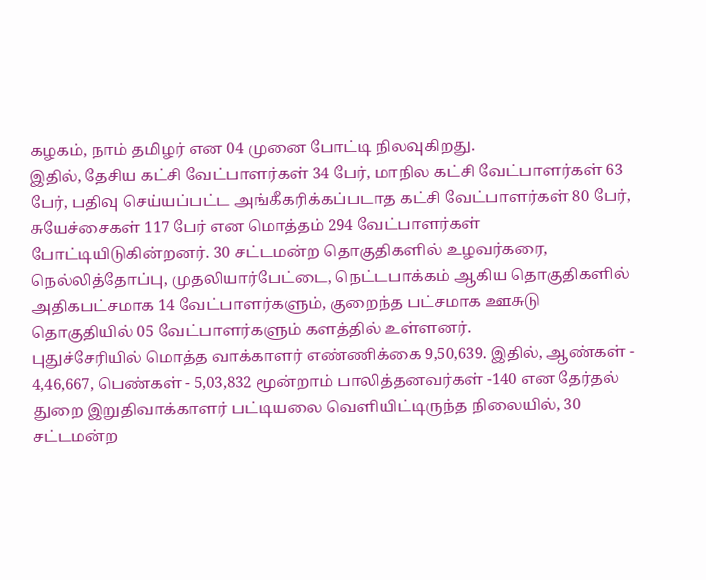கழகம், நாம் தமிழர் என 04 முனை போட்டி நிலவுகிறது.
இதில், தேசிய கட்சி வேட்பாளர்கள் 34 பேர், மாநில கட்சி வேட்பாளர்கள் 63 பேர், பதிவு செய்யப்பட்ட அங்கீகரிக்கப்படாத கட்சி வேட்பாளர்கள் 80 பேர், சுயேச்சைகள் 117 பேர் என மொத்தம் 294 வேட்பாளர்கள் போட்டியிடுகின்றனர். 30 சட்டமன்ற தொகுதிகளில் உழவர்கரை, நெல்லித்தோப்பு, முதலியார்பேட்டை, நெட்டபாக்கம் ஆகிய தொகுதிகளில் அதிகபட்சமாக 14 வேட்பாளர்களும், குறைந்த பட்சமாக ஊசுடு தொகுதியில் 05 வேட்பாளர்களும் களத்தில் உள்ளனர்.
புதுச்சேரியில் மொத்த வாக்காளர் எண்ணிக்கை 9,50,639. இதில், ஆண்கள் - 4,46,667, பெண்கள் - 5,03,832 மூன்றாம் பாலித்தனவர்கள் -140 என தேர்தல் துறை இறுதிவாக்காளர் பட்டியலை வெளியிட்டிருந்த நிலையில், 30 சட்டமன்ற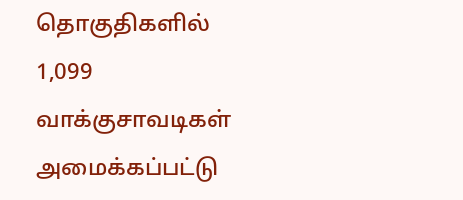தொகுதிகளில் 1,099 வாக்குசாவடிகள் அமைக்கப்பட்டு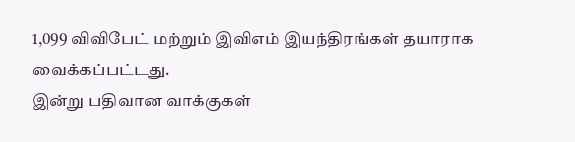1,099 விவிபேட் மற்றும் இவிஎம் இயந்திரங்கள் தயாராக வைக்கப்பட்டது.
இன்று பதிவான வாக்குகள்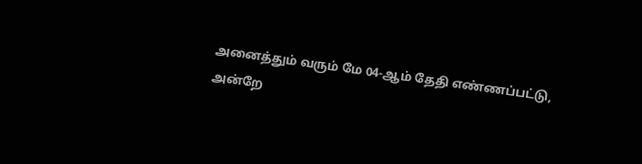அனைத்தும் வரும் மே 04-ஆம் தேதி எண்ணப்பட்டு, அன்றே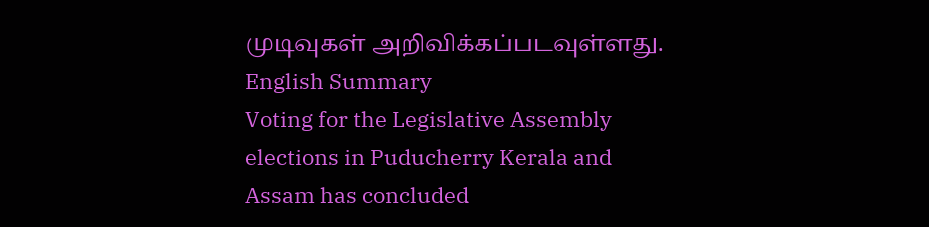முடிவுகள் அறிவிக்கப்படவுள்ளது.
English Summary
Voting for the Legislative Assembly elections in Puducherry Kerala and Assam has concluded